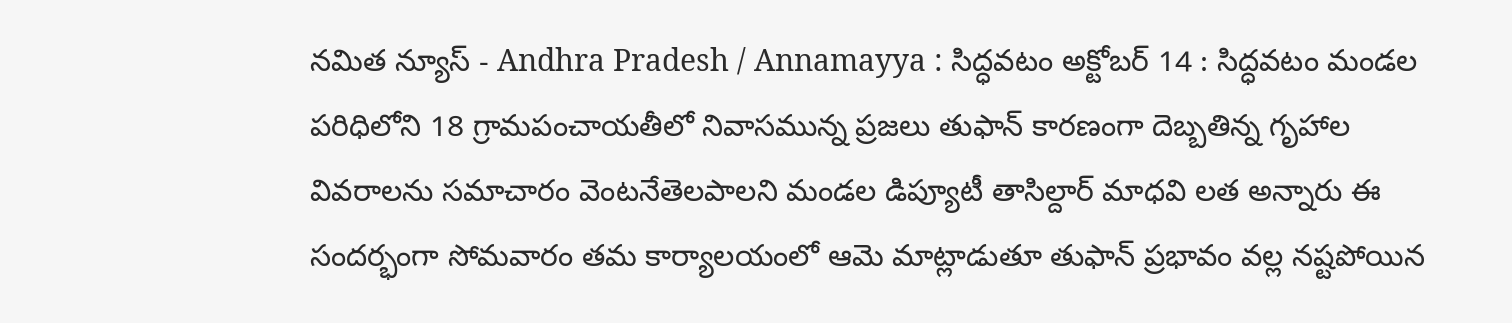నమిత న్యూస్ - Andhra Pradesh / Annamayya : సిద్ధవటం అక్టోబర్ 14 : సిద్ధవటం మండల పరిధిలోని 18 గ్రామపంచాయతీలో నివాసమున్న ప్రజలు తుఫాన్ కారణంగా దెబ్బతిన్న గృహాల వివరాలను సమాచారం వెంటనేతెలపాలని మండల డిప్యూటీ తాసిల్దార్ మాధవి లత అన్నారు ఈ సందర్భంగా సోమవారం తమ కార్యాలయంలో ఆమె మాట్లాడుతూ తుఫాన్ ప్రభావం వల్ల నష్టపోయిన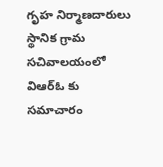గృహ నిర్మాణదారులు స్థానిక గ్రామ సచివాలయంలో విఆర్ఓ కు సమాచారం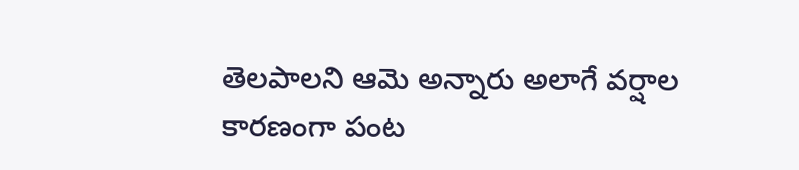తెలపాలని ఆమె అన్నారు అలాగే వర్షాల కారణంగా పంట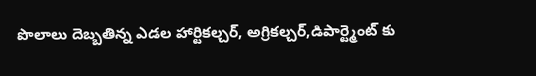పొలాలు దెబ్బతిన్న ఎడల హార్టికల్చర్, అగ్రికల్చర్,డిపార్ట్మెంట్ కు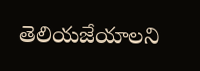తెలియజేయాలని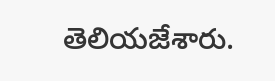తెలియజేశారు.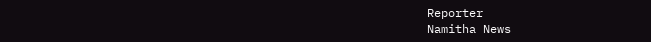Reporter
Namitha News